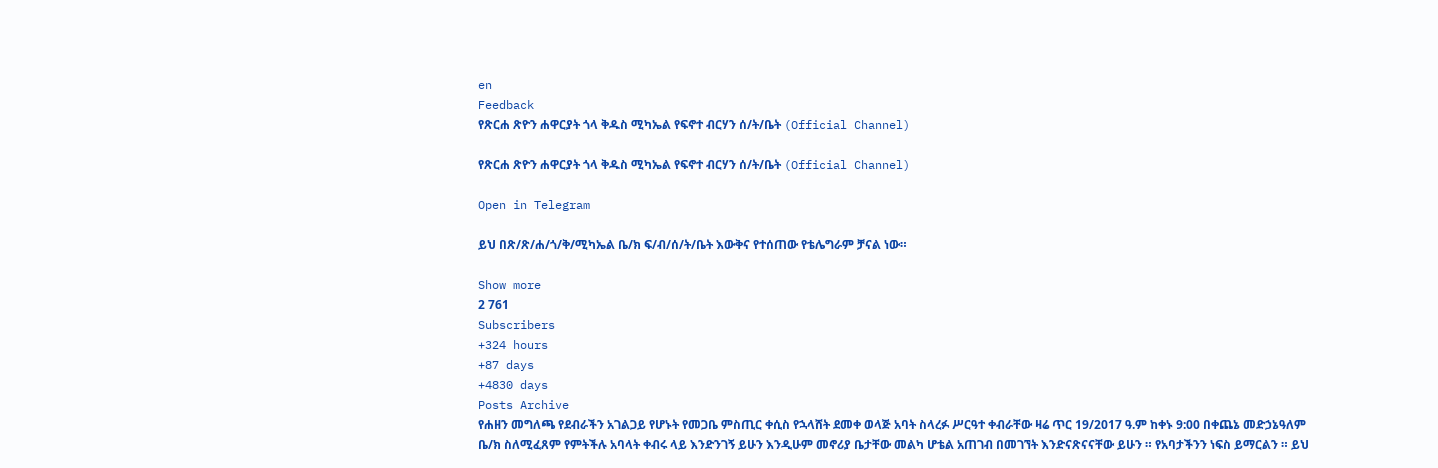en
Feedback
የጽርሐ ጽዮን ሐዋርያት ጎላ ቅዱስ ሚካኤል የፍኖተ ብርሃን ሰ/ት/ቤት (Official Channel)

የጽርሐ ጽዮን ሐዋርያት ጎላ ቅዱስ ሚካኤል የፍኖተ ብርሃን ሰ/ት/ቤት (Official Channel)

Open in Telegram

ይህ በጽ/ጽ/ሐ/ጎ/ቅ/ሚካኤል ቤ/ክ ፍ/ብ/ሰ/ት/ቤት እውቅና የተሰጠው የቴሌግራም ቻናል ነው።

Show more
2 761
Subscribers
+324 hours
+87 days
+4830 days
Posts Archive
የሐዘን መግለጫ የደብራችን አገልጋይ የሆኑት የመጋቤ ምስጢር ቀሲስ የኋላሸት ደመቀ ወላጅ አባት ስላረፉ ሥርዓተ ቀብራቸው ዛሬ ጥር 19/2017 ዓ.ም ከቀኑ 9:00 በቀጨኔ መድኃኔዓለም ቤ/ክ ስለሚፈጸም የምትችሉ አባላት ቀብሩ ላይ እንድንገኝ ይሁን እንዲሁም መኖሪያ ቤታቸው መልካ ሆቴል አጠገብ በመገኘት እንድናጽናናቸው ይሁን ። የአባታችንን ነፍስ ይማርልን ። ይህ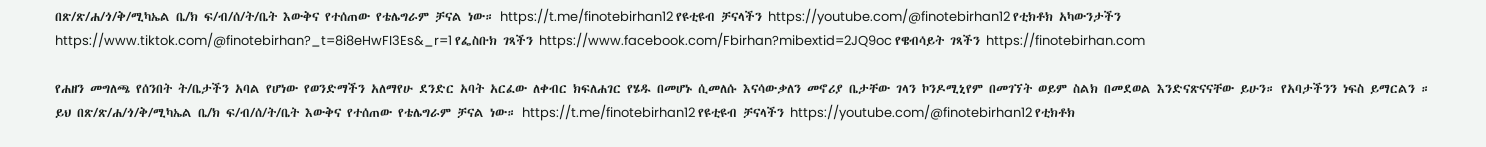በጽ/ጽ/ሐ/ጎ/ቅ/ሚካኤል ቤ/ክ ፍ/ብ/ሰ/ት/ቤት እውቅና የተሰጠው የቴሌግራም ቻናል ነው። https://t.me/finotebirhan12 የዩቲዩብ ቻናላችን https://youtube.com/@finotebirhan12 የቲክቶክ አካውንታችን https://www.tiktok.com/@finotebirhan?_t=8i8eHwFI3Es&_r=1 የፌስቡክ ገጻችን https://www.facebook.com/Fbirhan?mibextid=2JQ9oc የዌብሳይት ገጻችን https://finotebirhan.com

የሐዘን መግለጫ የሰንበት ት/ቤታችን አባል የሆነው የወንድማችን አለማየሁ ደንድር አባት አርፈው ለቀብር ክፍለሐገር የሄዱ በመሆኑ ሲመለሱ እናሳውቃለን መኖሪያ ቤታቸው ገላን ኮንዶሚኒየም በመገኘት ወይም ስልክ በመደወል እንድናጽናናቸው ይሁን። የአባታችንን ነፍስ ይማርልን ። ይህ በጽ/ጽ/ሐ/ጎ/ቅ/ሚካኤል ቤ/ክ ፍ/ብ/ሰ/ት/ቤት እውቅና የተሰጠው የቴሌግራም ቻናል ነው። https://t.me/finotebirhan12 የዩቲዩብ ቻናላችን https://youtube.com/@finotebirhan12 የቲክቶክ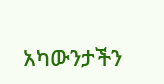አካውንታችን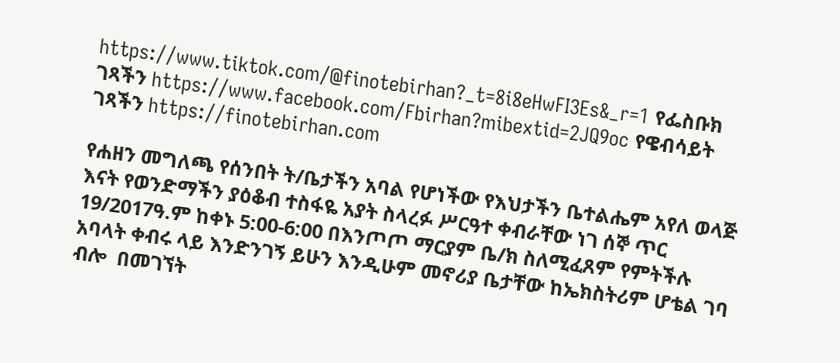https://www.tiktok.com/@finotebirhan?_t=8i8eHwFI3Es&_r=1 የፌስቡክ ገጻችን https://www.facebook.com/Fbirhan?mibextid=2JQ9oc የዌብሳይት ገጻችን https://finotebirhan.com

የሐዘን መግለጫ የሰንበት ት/ቤታችን አባል የሆነችው የእህታችን ቤተልሔም አየለ ወላጅ እናት የወንድማችን ያዕቆብ ተስፋዬ አያት ስላረፉ ሥርዓተ ቀብራቸው ነገ ሰኞ ጥር 19/2017ዓ.ም ከቀኑ 5:00-6:00 በእንጦጦ ማርያም ቤ/ክ ስለሚፈጸም የምትችሉ አባላት ቀብሩ ላይ እንድንገኝ ይሁን እንዲሁም መኖሪያ ቤታቸው ከኤክስትሪም ሆቴል ገባ ብሎ  በመገኘት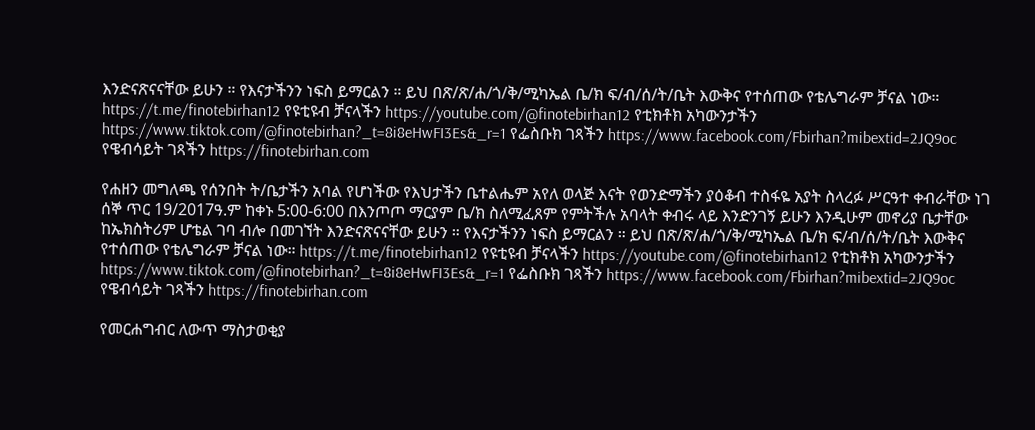እንድናጽናናቸው ይሁን ። የእናታችንን ነፍስ ይማርልን ። ይህ በጽ/ጽ/ሐ/ጎ/ቅ/ሚካኤል ቤ/ክ ፍ/ብ/ሰ/ት/ቤት እውቅና የተሰጠው የቴሌግራም ቻናል ነው። https://t.me/finotebirhan12 የዩቲዩብ ቻናላችን https://youtube.com/@finotebirhan12 የቲክቶክ አካውንታችን https://www.tiktok.com/@finotebirhan?_t=8i8eHwFI3Es&_r=1 የፌስቡክ ገጻችን https://www.facebook.com/Fbirhan?mibextid=2JQ9oc የዌብሳይት ገጻችን https://finotebirhan.com

የሐዘን መግለጫ የሰንበት ት/ቤታችን አባል የሆነችው የእህታችን ቤተልሔም አየለ ወላጅ እናት የወንድማችን ያዕቆብ ተስፋዬ አያት ስላረፉ ሥርዓተ ቀብራቸው ነገ ሰኞ ጥር 19/2017ዓ.ም ከቀኑ 5:00-6:00 በእንጦጦ ማርያም ቤ/ክ ስለሚፈጸም የምትችሉ አባላት ቀብሩ ላይ እንድንገኝ ይሁን እንዲሁም መኖሪያ ቤታቸው ከኤክስትሪም ሆቴል ገባ ብሎ በመገኘት እንድናጽናናቸው ይሁን ። የእናታችንን ነፍስ ይማርልን ። ይህ በጽ/ጽ/ሐ/ጎ/ቅ/ሚካኤል ቤ/ክ ፍ/ብ/ሰ/ት/ቤት እውቅና የተሰጠው የቴሌግራም ቻናል ነው። https://t.me/finotebirhan12 የዩቲዩብ ቻናላችን https://youtube.com/@finotebirhan12 የቲክቶክ አካውንታችን https://www.tiktok.com/@finotebirhan?_t=8i8eHwFI3Es&_r=1 የፌስቡክ ገጻችን https://www.facebook.com/Fbirhan?mibextid=2JQ9oc የዌብሳይት ገጻችን https://finotebirhan.com

የመርሐግብር ለውጥ ማስታወቂያ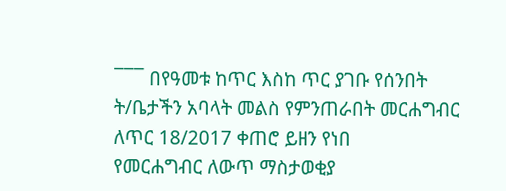¯¯¯ በየዓመቱ ከጥር እስከ ጥር ያገቡ የሰንበት ት/ቤታችን አባላት መልስ የምንጠራበት መርሐግብር ለጥር 18/2017 ቀጠሮ ይዘን የነበ
የመርሐግብር ለውጥ ማስታወቂያ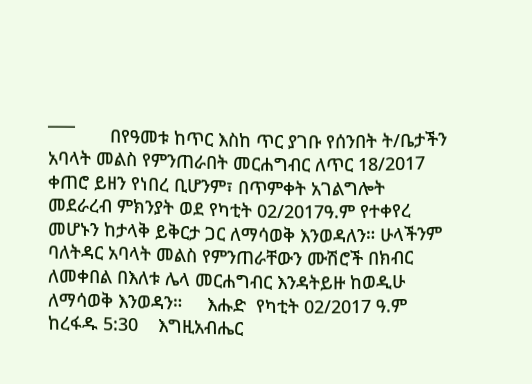¯¯¯       በየዓመቱ ከጥር እስከ ጥር ያገቡ የሰንበት ት/ቤታችን አባላት መልስ የምንጠራበት መርሐግብር ለጥር 18/2017 ቀጠሮ ይዘን የነበረ ቢሆንም፣ በጥምቀት አገልግሎት መደራረብ ምክንያት ወደ የካቲት 02/2017ዓ.ም የተቀየረ መሆኑን ከታላቅ ይቅርታ ጋር ለማሳወቅ እንወዳለን። ሁላችንም ባለትዳር አባላት መልስ የምንጠራቸውን ሙሽሮች በክብር ለመቀበል በእለቱ ሌላ መርሐግብር እንዳትይዙ ከወዲሁ ለማሳወቅ እንወዳን።     እሑድ  የካቲት 02/2017 ዓ.ም         ከረፋዱ 5:30    እግዚአብሔር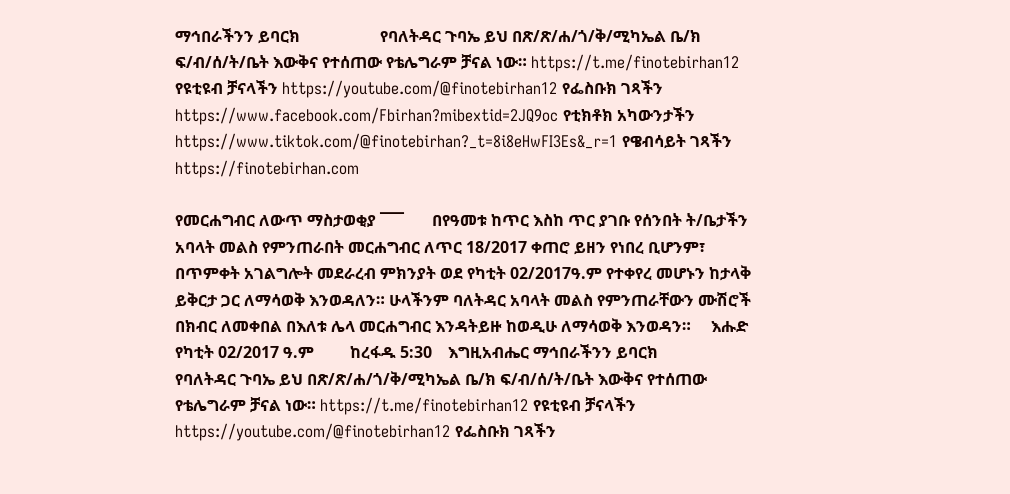ማኅበራችንን ይባርክ                    የባለትዳር ጉባኤ ይህ በጽ/ጽ/ሐ/ጎ/ቅ/ሚካኤል ቤ/ክ ፍ/ብ/ሰ/ት/ቤት እውቅና የተሰጠው የቴሌግራም ቻናል ነው። https://t.me/finotebirhan12 የዩቲዩብ ቻናላችን https://youtube.com/@finotebirhan12 የፌስቡክ ገጻችን https://www.facebook.com/Fbirhan?mibextid=2JQ9oc የቲክቶክ አካውንታችን https://www.tiktok.com/@finotebirhan?_t=8i8eHwFI3Es&_r=1 የዌብሳይት ገጻችን https://finotebirhan.com

የመርሐግብር ለውጥ ማስታወቂያ ¯¯¯       በየዓመቱ ከጥር እስከ ጥር ያገቡ የሰንበት ት/ቤታችን አባላት መልስ የምንጠራበት መርሐግብር ለጥር 18/2017 ቀጠሮ ይዘን የነበረ ቢሆንም፣ በጥምቀት አገልግሎት መደራረብ ምክንያት ወደ የካቲት 02/2017ዓ.ም የተቀየረ መሆኑን ከታላቅ ይቅርታ ጋር ለማሳወቅ እንወዳለን። ሁላችንም ባለትዳር አባላት መልስ የምንጠራቸውን ሙሽሮች በክብር ለመቀበል በእለቱ ሌላ መርሐግብር እንዳትይዙ ከወዲሁ ለማሳወቅ እንወዳን።     እሑድ  የካቲት 02/2017 ዓ.ም         ከረፋዱ 5:30    እግዚአብሔር ማኅበራችንን ይባርክ                    የባለትዳር ጉባኤ ይህ በጽ/ጽ/ሐ/ጎ/ቅ/ሚካኤል ቤ/ክ ፍ/ብ/ሰ/ት/ቤት እውቅና የተሰጠው የቴሌግራም ቻናል ነው። https://t.me/finotebirhan12 የዩቲዩብ ቻናላችን https://youtube.com/@finotebirhan12 የፌስቡክ ገጻችን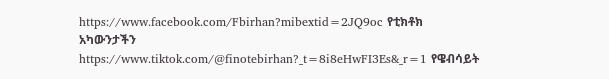https://www.facebook.com/Fbirhan?mibextid=2JQ9oc የቲክቶክ አካውንታችን https://www.tiktok.com/@finotebirhan?_t=8i8eHwFI3Es&_r=1 የዌብሳይት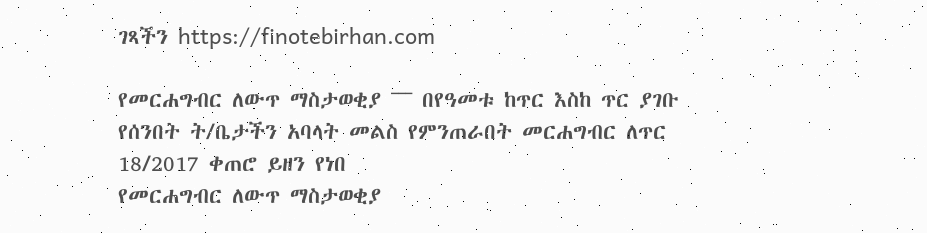ገጻችን https://finotebirhan.com

የመርሐግብር ለውጥ ማስታወቂያ ¯¯¯ በየዓመቱ ከጥር እስከ ጥር ያገቡ የሰንበት ት/ቤታችን አባላት መልስ የምንጠራበት መርሐግብር ለጥር 18/2017 ቀጠሮ ይዘን የነበ
የመርሐግብር ለውጥ ማስታወቂያ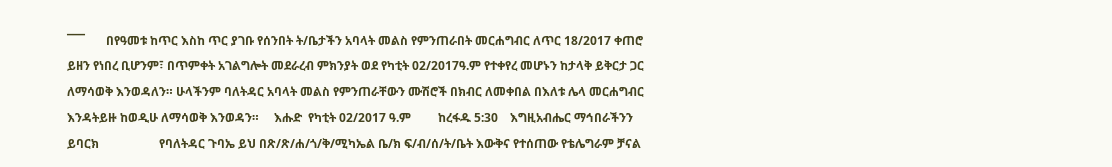¯¯¯       በየዓመቱ ከጥር እስከ ጥር ያገቡ የሰንበት ት/ቤታችን አባላት መልስ የምንጠራበት መርሐግብር ለጥር 18/2017 ቀጠሮ ይዘን የነበረ ቢሆንም፣ በጥምቀት አገልግሎት መደራረብ ምክንያት ወደ የካቲት 02/2017ዓ.ም የተቀየረ መሆኑን ከታላቅ ይቅርታ ጋር ለማሳወቅ እንወዳለን። ሁላችንም ባለትዳር አባላት መልስ የምንጠራቸውን ሙሽሮች በክብር ለመቀበል በእለቱ ሌላ መርሐግብር እንዳትይዙ ከወዲሁ ለማሳወቅ እንወዳን።     እሑድ  የካቲት 02/2017 ዓ.ም         ከረፋዱ 5:30    እግዚአብሔር ማኅበራችንን ይባርክ                    የባለትዳር ጉባኤ ይህ በጽ/ጽ/ሐ/ጎ/ቅ/ሚካኤል ቤ/ክ ፍ/ብ/ሰ/ት/ቤት እውቅና የተሰጠው የቴሌግራም ቻናል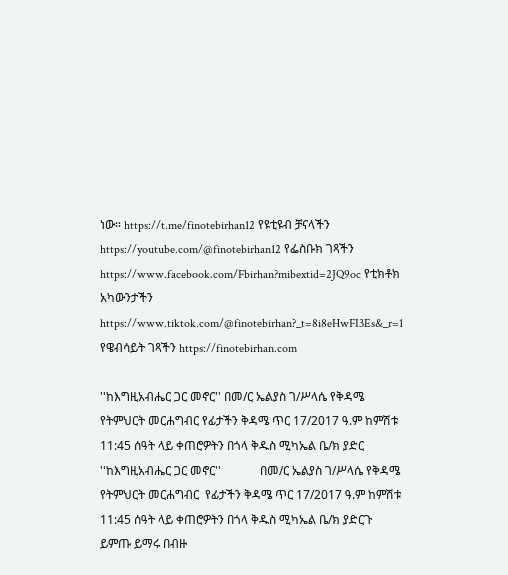ነው። https://t.me/finotebirhan12 የዩቲዩብ ቻናላችን https://youtube.com/@finotebirhan12 የፌስቡክ ገጻችን https://www.facebook.com/Fbirhan?mibextid=2JQ9oc የቲክቶክ አካውንታችን https://www.tiktok.com/@finotebirhan?_t=8i8eHwFI3Es&_r=1 የዌብሳይት ገጻችን https://finotebirhan.com

''ከእግዚአብሔር ጋር መኖር'' በመ/ር ኤልያስ ገ/ሥላሴ የቅዳሜ የትምህርት መርሐግብር የፊታችን ቅዳሜ ጥር 17/2017 ዓ.ም ከምሽቱ 11:45 ሰዓት ላይ ቀጠሮዎትን በጎላ ቅዱስ ሚካኤል ቤ/ክ ያድር
''ከእግዚአብሔር ጋር መኖር''             በመ/ር ኤልያስ ገ/ሥላሴ የቅዳሜ የትምህርት መርሐግብር  የፊታችን ቅዳሜ ጥር 17/2017 ዓ.ም ከምሽቱ  11:45 ሰዓት ላይ ቀጠሮዎትን በጎላ ቅዱስ ሚካኤል ቤ/ክ ያድርጉ  ይምጡ ይማሩ በብዙ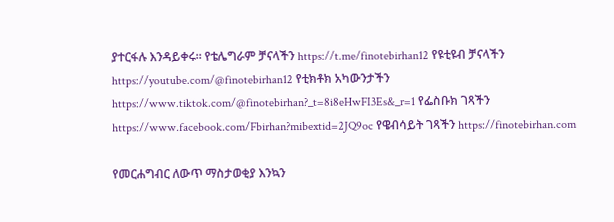ያተርፋሉ እንዳይቀሩ። የቴሌግራም ቻናላችን https://t.me/finotebirhan12 የዩቲዩብ ቻናላችን https://youtube.com/@finotebirhan12 የቲክቶክ አካውንታችን https://www.tiktok.com/@finotebirhan?_t=8i8eHwFI3Es&_r=1 የፌስቡክ ገጻችን  https://www.facebook.com/Fbirhan?mibextid=2JQ9oc የዌብሳይት ገጻችን https://finotebirhan.com

የመርሐግብር ለውጥ ማስታወቂያ እንኳን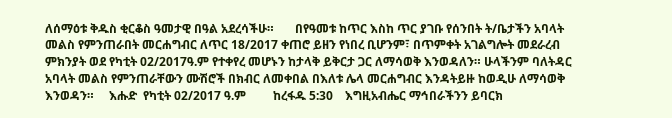ለሰማዕቱ ቅዱስ ቂርቆስ ዓመታዊ በዓል አደረሳችሁ።       በየዓመቱ ከጥር እስከ ጥር ያገቡ የሰንበት ት/ቤታችን አባላት መልስ የምንጠራበት መርሐግብር ለጥር 18/2017 ቀጠሮ ይዘን የነበረ ቢሆንም፣ በጥምቀት አገልግሎት መደራረብ ምክንያት ወደ የካቲት 02/2017ዓ.ም የተቀየረ መሆኑን ከታላቅ ይቅርታ ጋር ለማሳወቅ እንወዳለን። ሁላችንም ባለትዳር አባላት መልስ የምንጠራቸውን ሙሽሮች በክብር ለመቀበል በእለቱ ሌላ መርሐግብር እንዳትይዙ ከወዲሁ ለማሳወቅ እንወዳን።     እሑድ  የካቲት 02/2017 ዓ.ም         ከረፋዱ 5:30    እግዚአብሔር ማኅበራችንን ይባርክ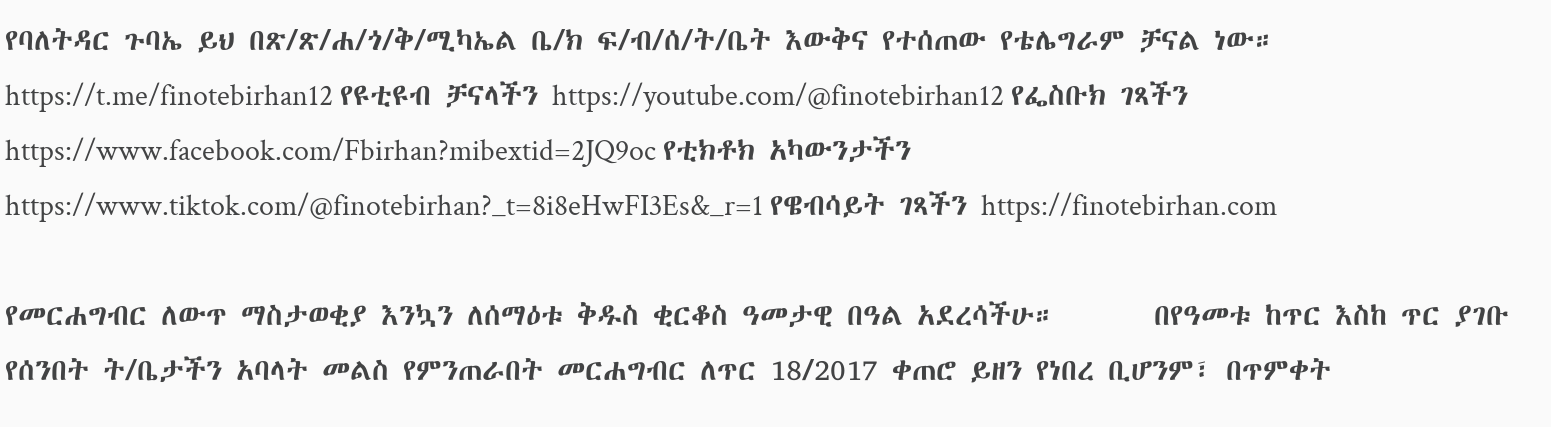የባለትዳር ጉባኤ ይህ በጽ/ጽ/ሐ/ጎ/ቅ/ሚካኤል ቤ/ክ ፍ/ብ/ሰ/ት/ቤት እውቅና የተሰጠው የቴሌግራም ቻናል ነው። https://t.me/finotebirhan12 የዩቲዩብ ቻናላችን https://youtube.com/@finotebirhan12 የፌስቡክ ገጻችን https://www.facebook.com/Fbirhan?mibextid=2JQ9oc የቲክቶክ አካውንታችን https://www.tiktok.com/@finotebirhan?_t=8i8eHwFI3Es&_r=1 የዌብሳይት ገጻችን https://finotebirhan.com

የመርሐግብር ለውጥ ማስታወቂያ እንኳን ለሰማዕቱ ቅዱስ ቂርቆስ ዓመታዊ በዓል አደረሳችሁ።       በየዓመቱ ከጥር እስከ ጥር ያገቡ የሰንበት ት/ቤታችን አባላት መልስ የምንጠራበት መርሐግብር ለጥር 18/2017 ቀጠሮ ይዘን የነበረ ቢሆንም፣ በጥምቀት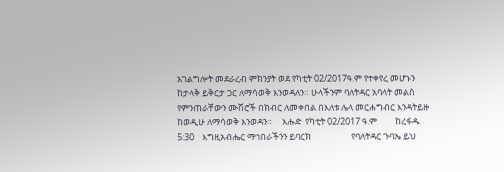አገልግሎት መደራረብ ምክንያት ወደ የካቲት 02/2017ዓ.ም የተቀየረ መሆኑን ከታላቅ ይቅርታ ጋር ለማሳወቅ እንወዳለን። ሁላችንም ባለትዳር አባላት መልስ የምንጠራቸውን ሙሽሮች በክብር ለመቀበል በእለቱ ሌላ መርሐግብር እንዳትይዙ ከወዲሁ ለማሳወቅ እንወዳን።     እሑድ  የካቲት 02/2017 ዓ.ም         ከረፋዱ 5:30    እግዚአብሔር ማኅበራችንን ይባርክ                    የባለትዳር ጉባኤ ይህ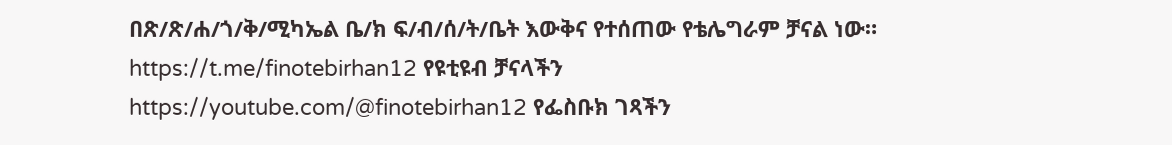በጽ/ጽ/ሐ/ጎ/ቅ/ሚካኤል ቤ/ክ ፍ/ብ/ሰ/ት/ቤት እውቅና የተሰጠው የቴሌግራም ቻናል ነው። https://t.me/finotebirhan12 የዩቲዩብ ቻናላችን https://youtube.com/@finotebirhan12 የፌስቡክ ገጻችን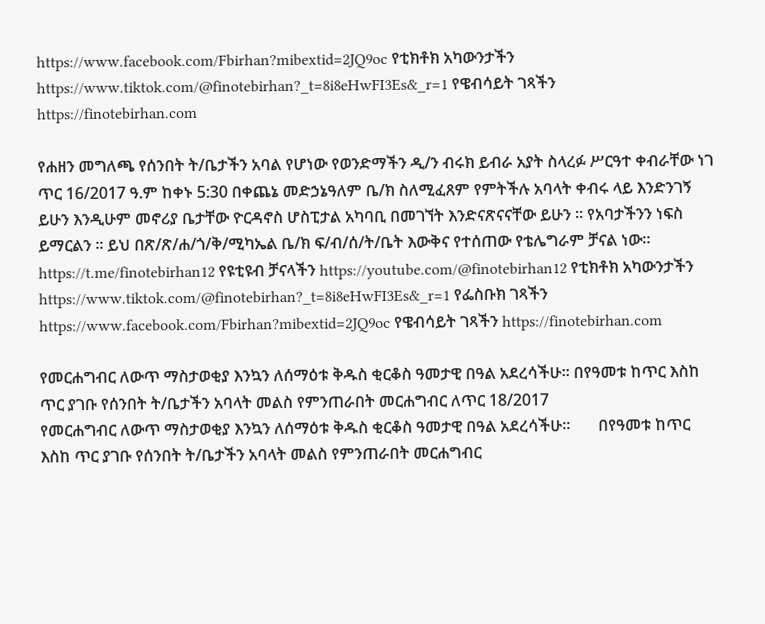https://www.facebook.com/Fbirhan?mibextid=2JQ9oc የቲክቶክ አካውንታችን https://www.tiktok.com/@finotebirhan?_t=8i8eHwFI3Es&_r=1 የዌብሳይት ገጻችን https://finotebirhan.com

የሐዘን መግለጫ የሰንበት ት/ቤታችን አባል የሆነው የወንድማችን ዲ/ን ብሩክ ይብራ አያት ስላረፉ ሥርዓተ ቀብራቸው ነገ ጥር 16/2017 ዓ.ም ከቀኑ 5:30 በቀጨኔ መድኃኔዓለም ቤ/ክ ስለሚፈጸም የምትችሉ አባላት ቀብሩ ላይ እንድንገኝ ይሁን እንዲሁም መኖሪያ ቤታቸው ዮርዳኖስ ሆስፒታል አካባቢ በመገኘት እንድናጽናናቸው ይሁን ። የአባታችንን ነፍስ ይማርልን ። ይህ በጽ/ጽ/ሐ/ጎ/ቅ/ሚካኤል ቤ/ክ ፍ/ብ/ሰ/ት/ቤት እውቅና የተሰጠው የቴሌግራም ቻናል ነው። https://t.me/finotebirhan12 የዩቲዩብ ቻናላችን https://youtube.com/@finotebirhan12 የቲክቶክ አካውንታችን https://www.tiktok.com/@finotebirhan?_t=8i8eHwFI3Es&_r=1 የፌስቡክ ገጻችን https://www.facebook.com/Fbirhan?mibextid=2JQ9oc የዌብሳይት ገጻችን https://finotebirhan.com

የመርሐግብር ለውጥ ማስታወቂያ እንኳን ለሰማዕቱ ቅዱስ ቂርቆስ ዓመታዊ በዓል አደረሳችሁ። በየዓመቱ ከጥር እስከ ጥር ያገቡ የሰንበት ት/ቤታችን አባላት መልስ የምንጠራበት መርሐግብር ለጥር 18/2017
የመርሐግብር ለውጥ ማስታወቂያ እንኳን ለሰማዕቱ ቅዱስ ቂርቆስ ዓመታዊ በዓል አደረሳችሁ።       በየዓመቱ ከጥር እስከ ጥር ያገቡ የሰንበት ት/ቤታችን አባላት መልስ የምንጠራበት መርሐግብር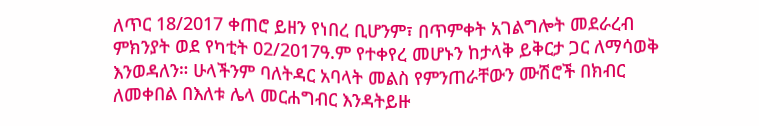ለጥር 18/2017 ቀጠሮ ይዘን የነበረ ቢሆንም፣ በጥምቀት አገልግሎት መደራረብ ምክንያት ወደ የካቲት 02/2017ዓ.ም የተቀየረ መሆኑን ከታላቅ ይቅርታ ጋር ለማሳወቅ እንወዳለን። ሁላችንም ባለትዳር አባላት መልስ የምንጠራቸውን ሙሽሮች በክብር ለመቀበል በእለቱ ሌላ መርሐግብር እንዳትይዙ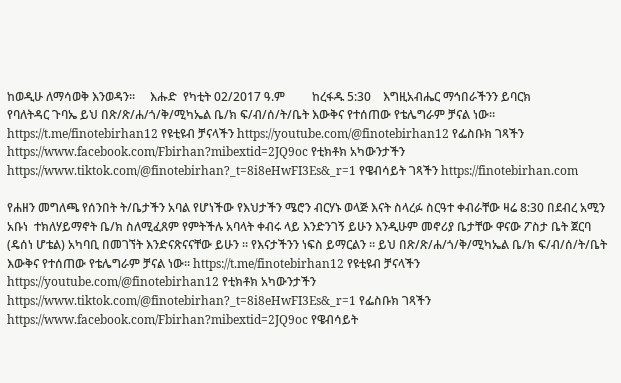ከወዲሁ ለማሳወቅ እንወዳን።     እሑድ  የካቲት 02/2017 ዓ.ም         ከረፋዱ 5:30    እግዚአብሔር ማኅበራችንን ይባርክ                    የባለትዳር ጉባኤ ይህ በጽ/ጽ/ሐ/ጎ/ቅ/ሚካኤል ቤ/ክ ፍ/ብ/ሰ/ት/ቤት እውቅና የተሰጠው የቴሌግራም ቻናል ነው። https://t.me/finotebirhan12 የዩቲዩብ ቻናላችን https://youtube.com/@finotebirhan12 የፌስቡክ ገጻችን https://www.facebook.com/Fbirhan?mibextid=2JQ9oc የቲክቶክ አካውንታችን https://www.tiktok.com/@finotebirhan?_t=8i8eHwFI3Es&_r=1 የዌብሳይት ገጻችን https://finotebirhan.com

የሐዘን መግለጫ የሰንበት ት/ቤታችን አባል የሆነችው የእህታችን ሜሮን ብርሃኑ ወላጅ እናት ስላረፉ ስርዓተ ቀብራቸው ዛሬ 8:30 በደብረ አሚን አቡነ  ተክለሃይማኖት ቤ/ክ ስለሚፈጸም የምትችሉ አባላት ቀብሩ ላይ እንድንገኝ ይሁን እንዲሁም መኖሪያ ቤታቸው ዋናው ፖስታ ቤት ጀርባ (ዴሰነ ሆቴል) አካባቢ በመገኘት እንድናጽናናቸው ይሁን ። የእናታችንን ነፍስ ይማርልን ። ይህ በጽ/ጽ/ሐ/ጎ/ቅ/ሚካኤል ቤ/ክ ፍ/ብ/ሰ/ት/ቤት እውቅና የተሰጠው የቴሌግራም ቻናል ነው። https://t.me/finotebirhan12 የዩቲዩብ ቻናላችን https://youtube.com/@finotebirhan12 የቲክቶክ አካውንታችን https://www.tiktok.com/@finotebirhan?_t=8i8eHwFI3Es&_r=1 የፌስቡክ ገጻችን https://www.facebook.com/Fbirhan?mibextid=2JQ9oc የዌብሳይት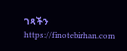ገጻችን https://finotebirhan.com